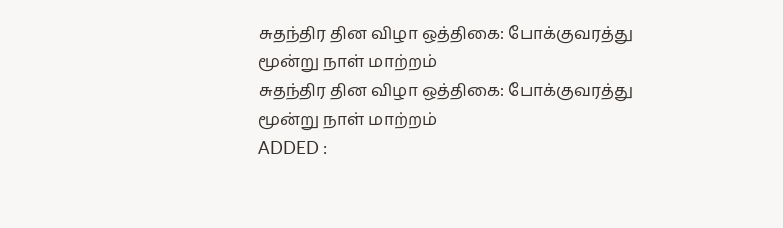சுதந்திர தின விழா ஒத்திகை: போக்குவரத்து மூன்று நாள் மாற்றம்
சுதந்திர தின விழா ஒத்திகை: போக்குவரத்து மூன்று நாள் மாற்றம்
ADDED :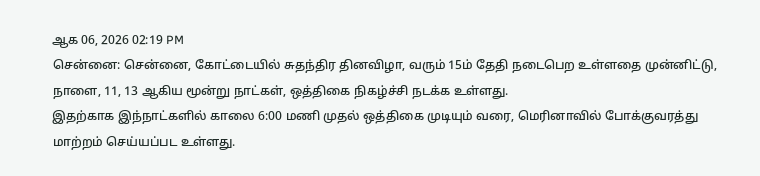ஆக 06, 2026 02:19 PM
சென்னை: சென்னை, கோட்டையில் சுதந்திர தினவிழா, வரும் 15ம் தேதி நடைபெற உள்ளதை முன்னிட்டு, நாளை, 11, 13 ஆகிய மூன்று நாட்கள், ஒத்திகை நிகழ்ச்சி நடக்க உள்ளது.
இதற்காக இந்நாட்களில் காலை 6:00 மணி முதல் ஒத்திகை முடியும் வரை, மெரினாவில் போக்குவரத்து மாற்றம் செய்யப்பட உள்ளது.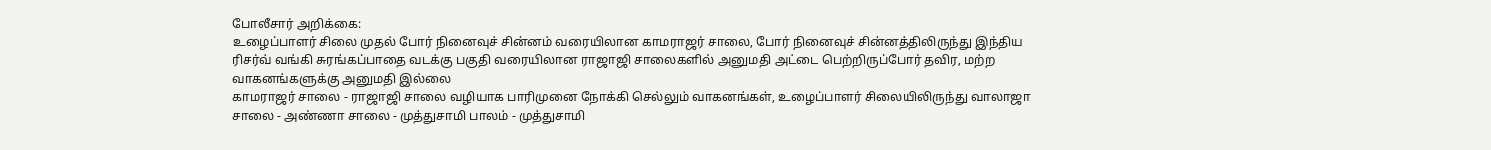போலீசார் அறிக்கை:
உழைப்பாளர் சிலை முதல் போர் நினைவுச் சின்னம் வரையிலான காமராஜர் சாலை, போர் நினைவுச் சின்னத்திலிருந்து இந்திய ரிசர்வ் வங்கி சுரங்கப்பாதை வடக்கு பகுதி வரையிலான ராஜாஜி சாலைகளில் அனுமதி அட்டை பெற்றிருப்போர் தவிர, மற்ற வாகனங்களுக்கு அனுமதி இல்லை
காமராஜர் சாலை - ராஜாஜி சாலை வழியாக பாரிமுனை நோக்கி செல்லும் வாகனங்கள், உழைப்பாளர் சிலையிலிருந்து வாலாஜா சாலை - அண்ணா சாலை - முத்துசாமி பாலம் - முத்துசாமி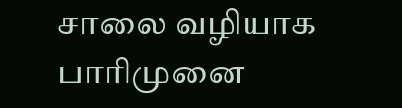சாலை வழியாக பாரிமுனை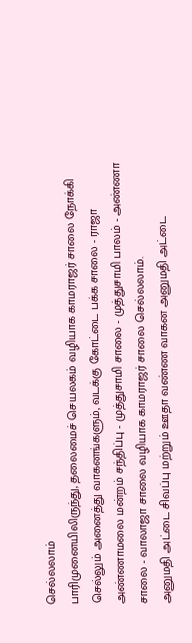செல்லலாம்
பாரிமுனையிலிருந்து, தலைமைச் செயலகம் வழியாக காமராஜர் சாலை நோக்கி செல்லும் அனைத்து வாகனங்களும், வடக்கு கோட்டை பக்க சாலை - ராஜா அண்ணாமலை மன்றம் சந்திப்பு - முத்துசாமி சாலை - முத்துசாமி பாலம் - அண்ணா சாலை - வாலாஜா சாலை வழியாக காமராஜர் சாலை செல்லலாம்.
அனுமதி அட்டை சிவப்பு மற்றும் ஊதா வண்ண வாகன அனுமதி அட்டை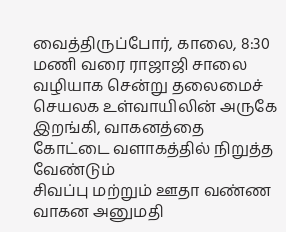வைத்திருப்போர், காலை, 8:30 மணி வரை ராஜாஜி சாலை வழியாக சென்று தலைமைச் செயலக உள்வாயிலின் அருகே இறங்கி, வாகனத்தை கோட்டை வளாகத்தில் நிறுத்த வேண்டும்
சிவப்பு மற்றும் ஊதா வண்ண வாகன அனுமதி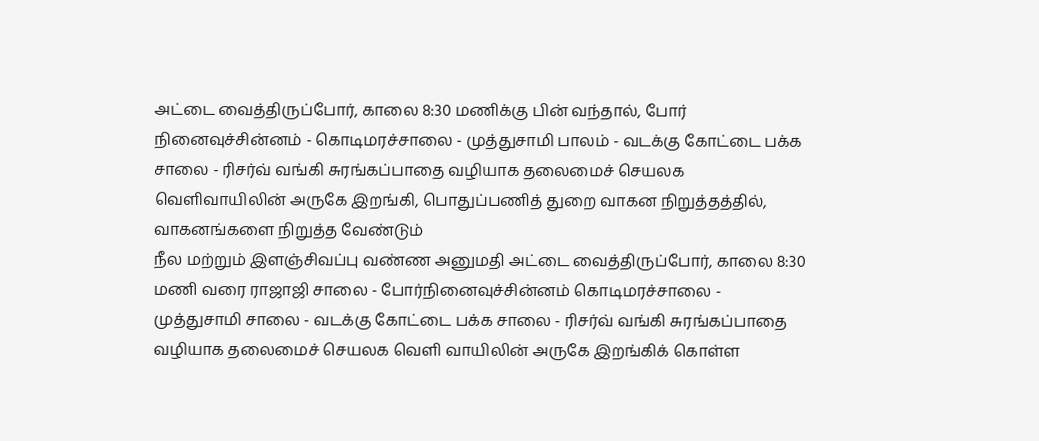அட்டை வைத்திருப்போர், காலை 8:30 மணிக்கு பின் வந்தால், போர் நினைவுச்சின்னம் - கொடிமரச்சாலை - முத்துசாமி பாலம் - வடக்கு கோட்டை பக்க சாலை - ரிசர்வ் வங்கி சுரங்கப்பாதை வழியாக தலைமைச் செயலக வெளிவாயிலின் அருகே இறங்கி, பொதுப்பணித் துறை வாகன நிறுத்தத்தில், வாகனங்களை நிறுத்த வேண்டும்
நீல மற்றும் இளஞ்சிவப்பு வண்ண அனுமதி அட்டை வைத்திருப்போர், காலை 8:30 மணி வரை ராஜாஜி சாலை - போர்நினைவுச்சின்னம் கொடிமரச்சாலை - முத்துசாமி சாலை - வடக்கு கோட்டை பக்க சாலை - ரிசர்வ் வங்கி சுரங்கப்பாதை வழியாக தலைமைச் செயலக வெளி வாயிலின் அருகே இறங்கிக் கொள்ள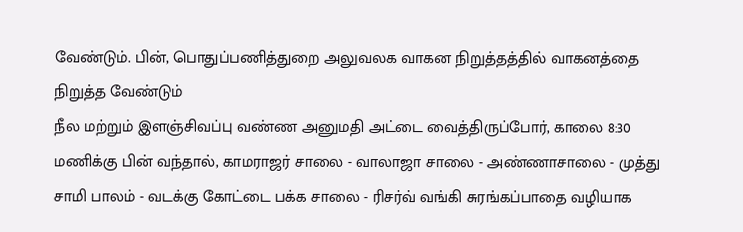வேண்டும். பின், பொதுப்பணித்துறை அலுவலக வாகன நிறுத்தத்தில் வாகனத்தை நிறுத்த வேண்டும்
நீல மற்றும் இளஞ்சிவப்பு வண்ண அனுமதி அட்டை வைத்திருப்போர், காலை 8:30 மணிக்கு பின் வந்தால், காமராஜர் சாலை - வாலாஜா சாலை - அண்ணாசாலை - முத்து சாமி பாலம் - வடக்கு கோட்டை பக்க சாலை - ரிசர்வ் வங்கி சுரங்கப்பாதை வழியாக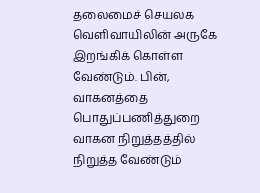தலைமைச் செயலக வெளிவாயிலின் அருகே இறங்கிக் கொள்ள வேண்டும். பின், வாகனத்தை பொதுப்பணித்துறை வாகன நிறுத்தத்தில் நிறுத்த வேண்டும்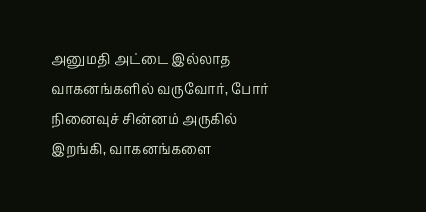அனுமதி அட்டை இல்லாத வாகனங்களில் வருவோர், போர் நினைவுச் சின்னம் அருகில் இறங்கி, வாகனங்களை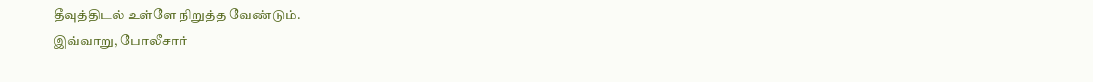தீவுத்திடல் உள்ளே நிறுத்த வேண்டும்.
இவ்வாறு, போலீசார்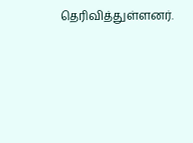தெரிவித்துள்ளனர்.